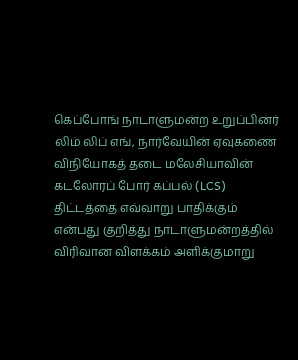கெப்போங் நாடாளுமன்ற உறுப்பினர் லிம் லிப் எங், நார்வேயின் ஏவுகணை விநியோகத் தடை மலேசியாவின் கடலோரப் போர் கப்பல் (LCS) திட்டத்தை எவ்வாறு பாதிக்கும் என்பது குறித்து நாடாளுமன்றத்தில் விரிவான விளக்கம் அளிக்குமாறு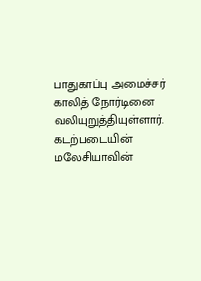பாதுகாப்பு அமைச்சர் காலித் நோர்டினை வலியுறுத்தியுள்ளார். கடற்படையின் மலேசியாவின்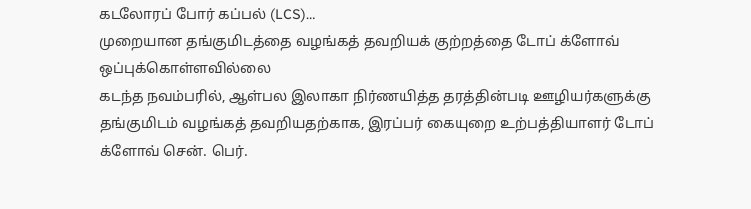கடலோரப் போர் கப்பல் (LCS)…
முறையான தங்குமிடத்தை வழங்கத் தவறியக் குற்றத்தை டோப் க்ளோவ் ஒப்புக்கொள்ளவில்லை
கடந்த நவம்பரில், ஆள்பல இலாகா நிர்ணயித்த தரத்தின்படி ஊழியர்களுக்கு தங்குமிடம் வழங்கத் தவறியதற்காக, இரப்பர் கையுறை உற்பத்தியாளர் டோப் க்ளோவ் சென். பெர்.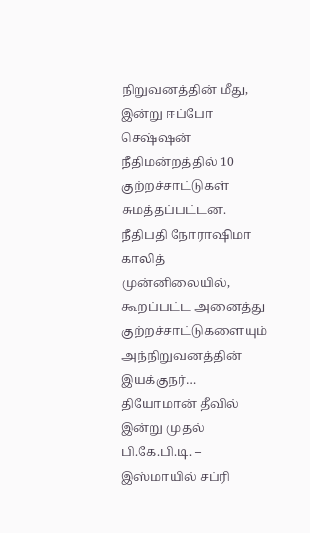நிறுவனத்தின் மீது, இன்று ஈப்போ செஷ்ஷன் நீதிமன்றத்தில் 10 குற்றச்சாட்டுகள் சுமத்தப்பட்டன. நீதிபதி நோராஷிமா காலித் முன்னிலையில், கூறப்பட்ட அனைத்து குற்றச்சாட்டுகளையும் அந்நிறுவனத்தின் இயக்குநர்…
தியோமான் தீவில் இன்று முதல் பி.கே.பி.டி. – இஸ்மாயில் சப்ரி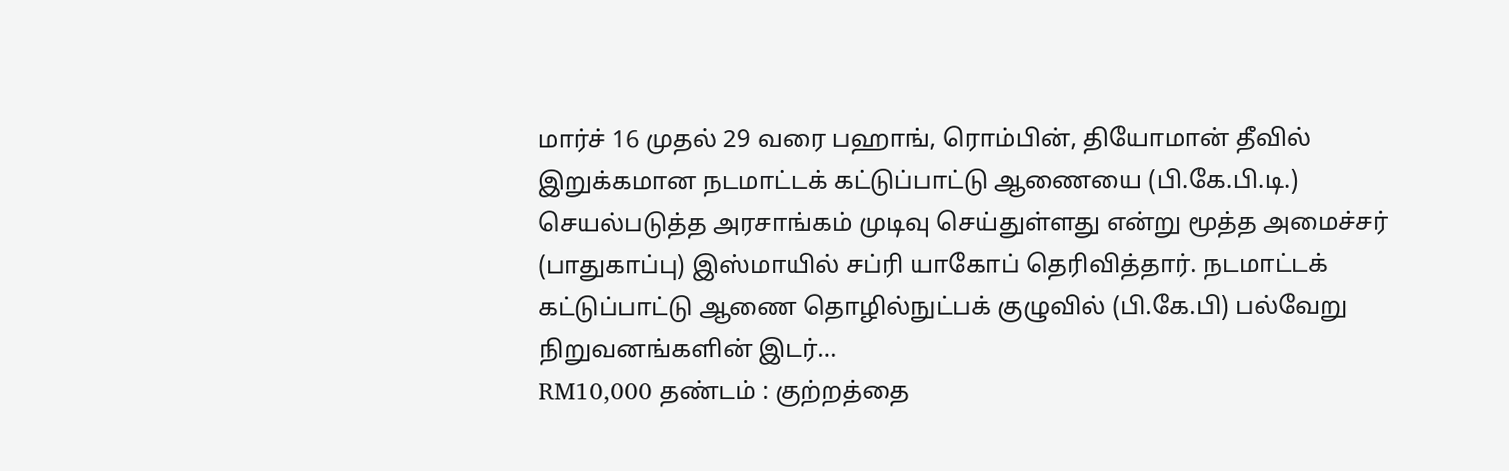மார்ச் 16 முதல் 29 வரை பஹாங், ரொம்பின், தியோமான் தீவில் இறுக்கமான நடமாட்டக் கட்டுப்பாட்டு ஆணையை (பி.கே.பி.டி.) செயல்படுத்த அரசாங்கம் முடிவு செய்துள்ளது என்று மூத்த அமைச்சர் (பாதுகாப்பு) இஸ்மாயில் சப்ரி யாகோப் தெரிவித்தார். நடமாட்டக் கட்டுப்பாட்டு ஆணை தொழில்நுட்பக் குழுவில் (பி.கே.பி) பல்வேறு நிறுவனங்களின் இடர்…
RM10,000 தண்டம் : குற்றத்தை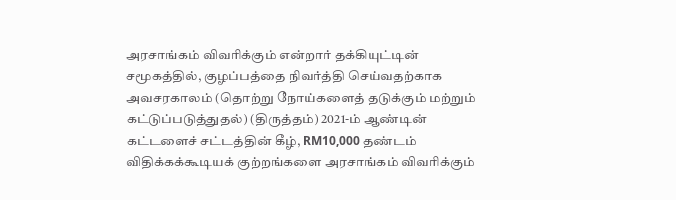அரசாங்கம் விவரிக்கும் என்றார் தக்கியுட்டின்
சமூகத்தில், குழப்பத்தை நிவர்த்தி செய்வதற்காக அவசரகாலம் (தொற்று நோய்களைத் தடுக்கும் மற்றும் கட்டுப்படுத்துதல்) (திருத்தம்) 2021-ம் ஆண்டின் கட்டளைச் சட்டத்தின் கீழ், RM10,000 தண்டம் விதிக்கக்கூடியக் குற்றங்களை அரசாங்கம் விவரிக்கும்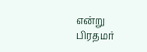என்று பிரதமர்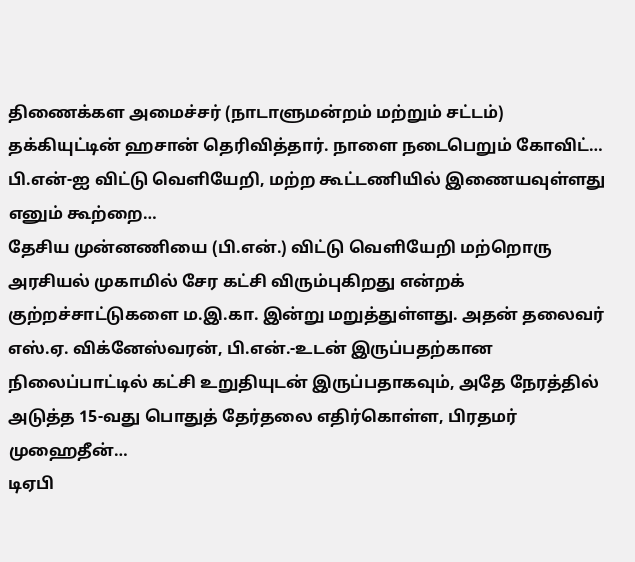திணைக்கள அமைச்சர் (நாடாளுமன்றம் மற்றும் சட்டம்) தக்கியுட்டின் ஹசான் தெரிவித்தார். நாளை நடைபெறும் கோவிட்…
பி.என்-ஐ விட்டு வெளியேறி, மற்ற கூட்டணியில் இணையவுள்ளது எனும் கூற்றை…
தேசிய முன்னணியை (பி.என்.) விட்டு வெளியேறி மற்றொரு அரசியல் முகாமில் சேர கட்சி விரும்புகிறது என்றக் குற்றச்சாட்டுகளை ம.இ.கா. இன்று மறுத்துள்ளது. அதன் தலைவர் எஸ்.ஏ. விக்னேஸ்வரன், பி.என்.-உடன் இருப்பதற்கான நிலைப்பாட்டில் கட்சி உறுதியுடன் இருப்பதாகவும், அதே நேரத்தில் அடுத்த 15-வது பொதுத் தேர்தலை எதிர்கொள்ள, பிரதமர் முஹைதீன்…
டிஏபி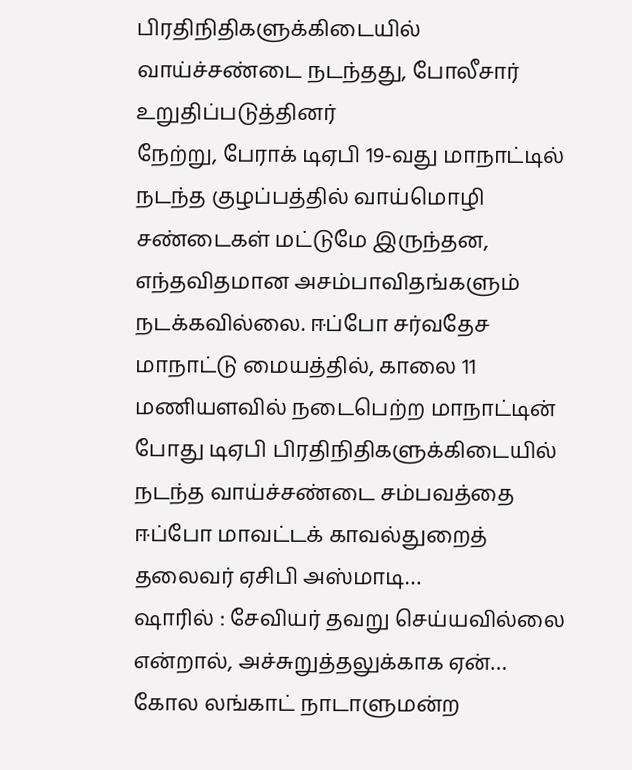பிரதிநிதிகளுக்கிடையில் வாய்ச்சண்டை நடந்தது, போலீசார் உறுதிப்படுத்தினர்
நேற்று, பேராக் டிஏபி 19-வது மாநாட்டில் நடந்த குழப்பத்தில் வாய்மொழி சண்டைகள் மட்டுமே இருந்தன, எந்தவிதமான அசம்பாவிதங்களும் நடக்கவில்லை. ஈப்போ சர்வதேச மாநாட்டு மையத்தில், காலை 11 மணியளவில் நடைபெற்ற மாநாட்டின் போது டிஏபி பிரதிநிதிகளுக்கிடையில் நடந்த வாய்ச்சண்டை சம்பவத்தை ஈப்போ மாவட்டக் காவல்துறைத் தலைவர் ஏசிபி அஸ்மாடி…
ஷாரில் : சேவியர் தவறு செய்யவில்லை என்றால், அச்சுறுத்தலுக்காக ஏன்…
கோல லங்காட் நாடாளுமன்ற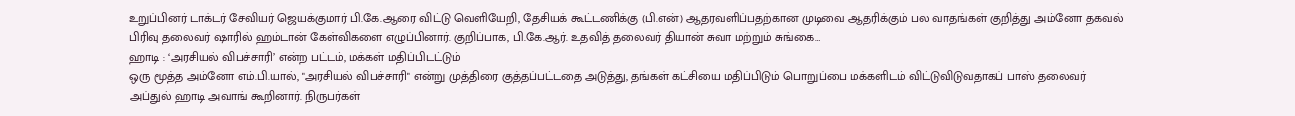உறுப்பினர் டாக்டர் சேவியர் ஜெயக்குமார் பி.கே.ஆரை விட்டு வெளியேறி, தேசியக் கூட்டணிக்கு (பி.என்) ஆதரவளிப்பதற்கான முடிவை ஆதரிக்கும் பல வாதங்கள் குறித்து அம்னோ தகவல் பிரிவு தலைவர் ஷாரில் ஹம்டான் கேள்விகளை எழுப்பினார். குறிப்பாக, பி.கே.ஆர். உதவித் தலைவர் தியான் சுவா மற்றும் சுங்கை…
ஹாடி : ‘அரசியல் விபச்சாரி’ என்ற பட்டம், மக்கள் மதிப்பிடட்டும்
ஒரு மூத்த அம்னோ எம்.பி.யால், "அரசியல் விபச்சாரி" என்று முத்திரை குத்தப்பட்டதை அடுத்து, தங்கள் கட்சியை மதிப்பிடும் பொறுப்பை மக்களிடம் விட்டுவிடுவதாகப் பாஸ் தலைவர் அப்துல் ஹாடி அவாங் கூறினார். நிருபர்கள்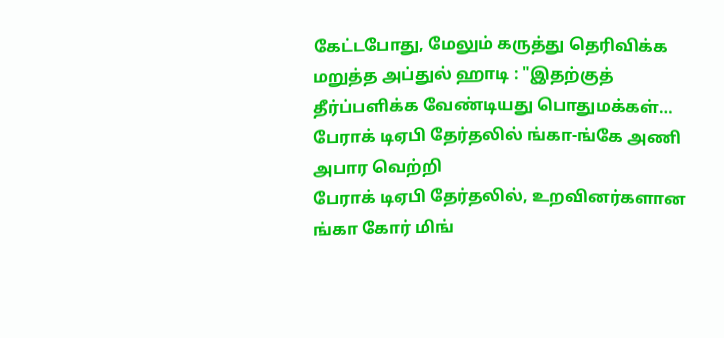கேட்டபோது, மேலும் கருத்து தெரிவிக்க மறுத்த அப்துல் ஹாடி : "இதற்குத் தீர்ப்பளிக்க வேண்டியது பொதுமக்கள்…
பேராக் டிஏபி தேர்தலில் ங்கா-ங்கே அணி அபார வெற்றி
பேராக் டிஏபி தேர்தலில், உறவினர்களான ங்கா கோர் மிங்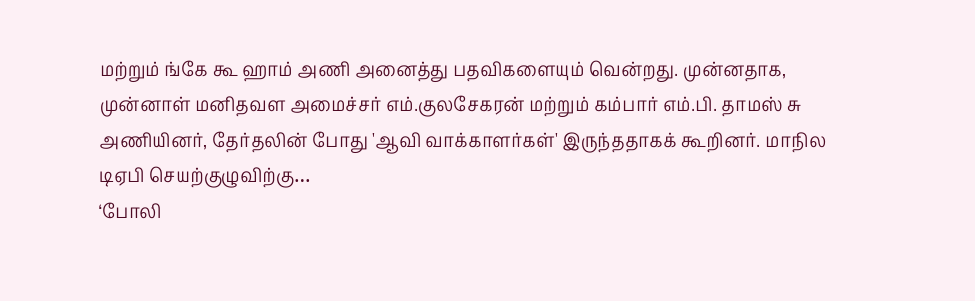மற்றும் ங்கே கூ ஹாம் அணி அனைத்து பதவிகளையும் வென்றது. முன்னதாக, முன்னாள் மனிதவள அமைச்சர் எம்.குலசேகரன் மற்றும் கம்பார் எம்.பி. தாமஸ் சு அணியினர், தேர்தலின் போது 'ஆவி வாக்காளர்கள்' இருந்ததாகக் கூறினர். மாநில டிஏபி செயற்குழுவிற்கு…
‘போலி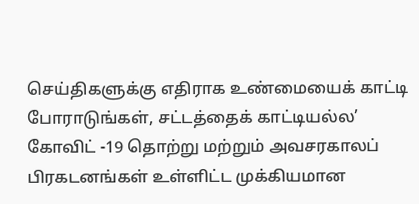செய்திகளுக்கு எதிராக உண்மையைக் காட்டி போராடுங்கள், சட்டத்தைக் காட்டியல்ல’
கோவிட் -19 தொற்று மற்றும் அவசரகாலப் பிரகடனங்கள் உள்ளிட்ட முக்கியமான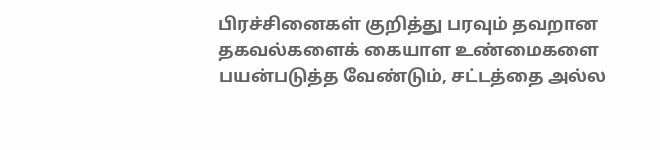பிரச்சினைகள் குறித்து பரவும் தவறான தகவல்களைக் கையாள உண்மைகளை பயன்படுத்த வேண்டும், சட்டத்தை அல்ல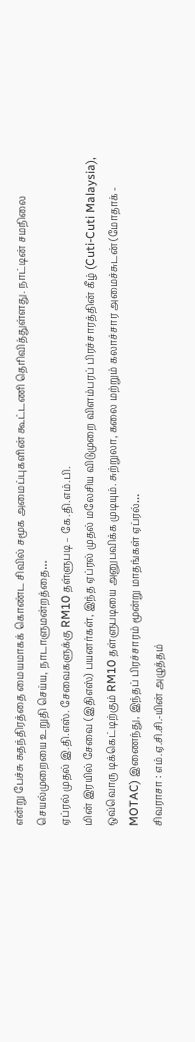என்று பேச்சு சுதந்திரத்தை மையமாகக் கொண்ட சிவில் சமூக அமைப்புகளின் கூட்டணி தெரிவித்துள்ளது. நாட்டின் சமநிலை செயல்முறையை உறுதி செய்ய, நாடாளுமன்றத்தை…
ஏப்ரல் முதல் இ.தி.எஸ். சேவைகளுக்கு RM10 தள்ளுபடி – கே.தி.எம்.பி.
மின் இரயில் சேவை (இதிஎஸ்) பயனர்கள், இந்த ஏப்ரல் முதல் மலேசிய விடுமுறை விளம்பரப் பிரச்சாரத்தின் கீழ் (Cuti-Cuti Malaysia), ஒவ்வொரு டிக்கெட்டிற்கும் RM10 தள்ளுபடியை அனுபவிக்க முடியும். சுற்றுலா, கலை மற்றும் கலாச்சார அமைச்சுடன் (மோதாக் - MOTAC) இணைந்து, இந்தப் பிரச்சாரம் மூன்று மாதங்கள் ஏப்ரல்…
சிவராசா : எம்.ஏ.சி.சி.-யின் அழுத்தம்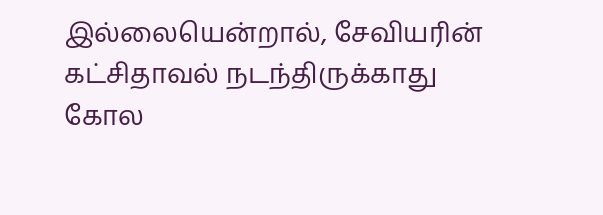இல்லையென்றால், சேவியரின் கட்சிதாவல் நடந்திருக்காது
கோல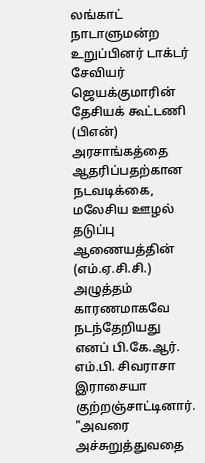லங்காட் நாடாளுமன்ற உறுப்பினர் டாக்டர் சேவியர் ஜெயக்குமாரின் தேசியக் கூட்டணி (பிஎன்) அரசாங்கத்தை ஆதரிப்பதற்கான நடவடிக்கை, மலேசிய ஊழல் தடுப்பு ஆணையத்தின் (எம்.ஏ.சி.சி.) அழுத்தம் காரணமாகவே நடந்தேறியது எனப் பி.கே.ஆர். எம்.பி. சிவராசா இராசையா குற்றஞ்சாட்டினார். "அவரை அச்சுறுத்துவதை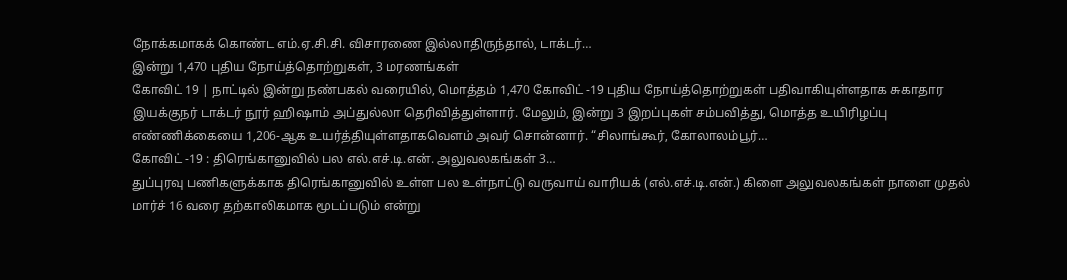நோக்கமாகக் கொண்ட எம்.ஏ.சி.சி. விசாரணை இல்லாதிருந்தால், டாக்டர்…
இன்று 1,470 புதிய நோய்த்தொற்றுகள், 3 மரணங்கள்
கோவிட் 19 | நாட்டில் இன்று நண்பகல் வரையில், மொத்தம் 1,470 கோவிட் -19 புதிய நோய்த்தொற்றுகள் பதிவாகியுள்ளதாக சுகாதார இயக்குநர் டாக்டர் நூர் ஹிஷாம் அப்துல்லா தெரிவித்துள்ளார். மேலும், இன்று 3 இறப்புகள் சம்பவித்து, மொத்த உயிரிழப்பு எண்ணிக்கையை 1,206-ஆக உயர்த்தியுள்ளதாகவௌம் அவர் சொன்னார். “சிலாங்கூர், கோலாலம்பூர்…
கோவிட் -19 : திரெங்கானுவில் பல எல்.எச்.டி.என். அலுவலகங்கள் 3…
துப்புரவு பணிகளுக்காக திரெங்கானுவில் உள்ள பல உள்நாட்டு வருவாய் வாரியக் (எல்.எச்.டி.என்.) கிளை அலுவலகங்கள் நாளை முதல் மார்ச் 16 வரை தற்காலிகமாக மூடப்படும் என்று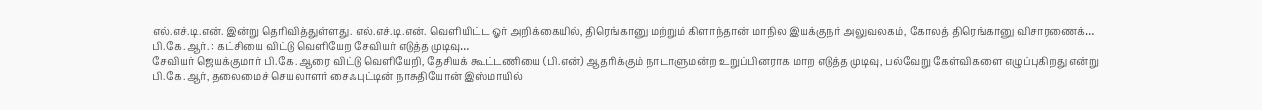எல்.எச்.டி.என். இன்று தெரிவித்துள்ளது. எல்.எச்.டி.என். வெளியிட்ட ஓர் அறிக்கையில், திரெங்கானு மற்றும் கிளாந்தான் மாநில இயக்குநர் அலுவலகம், கோலத் திரெங்கானு விசாரணைக்…
பி.கே.ஆர். : கட்சியை விட்டு வெளியேற சேவியர் எடுத்த முடிவு…
சேவியர் ஜெயக்குமார் பி.கே.ஆரை விட்டு வெளியேறி, தேசியக் கூட்டணியை (பி.என்) ஆதரிக்கும் நாடாளுமன்ற உறுப்பினராக மாற எடுத்த முடிவு, பல்வேறு கேள்விகளை எழுப்புகிறது என்று பி.கே.ஆர், தலைமைச் செயலாளர் சைஃபுட்டின் நாசுதியோன் இஸ்மாயில்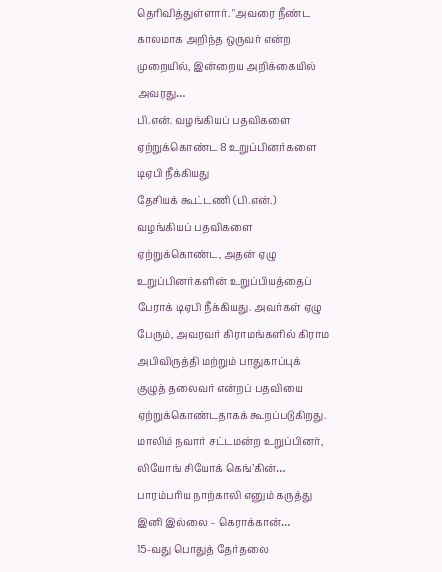தெரிவித்துள்ளார். "அவரை நீண்ட காலமாக அறிந்த ஒருவர் என்ற முறையில், இன்றைய அறிக்கையில் அவரது…
பி.என். வழங்கியப் பதவிகளை ஏற்றுக்கொண்ட 8 உறுப்பினர்களை டிஏபி நீக்கியது
தேசியக் கூட்டணி (பி.என்.) வழங்கியப் பதவிகளை ஏற்றுக்கொண்ட, அதன் ஏழு உறுப்பினர்களின் உறுப்பியத்தைப் பேராக் டிஏபி நீக்கியது. அவர்கள் ஏழு பேரும், அவரவர் கிராமங்களில் கிராம அபிவிருத்தி மற்றும் பாதுகாப்புக் குழுத் தலைவர் என்றப் பதவியை ஏற்றுக்கொண்டதாகக் கூறப்படுகிறது. மாலிம் நவார் சட்டமன்ற உறுப்பினர், லியோங் சியோக் கெங்’கின்…
பாரம்பரிய நாற்காலி எனும் கருத்து இனி இல்லை – கெராக்கான்…
15-வது பொதுத் தேர்தலை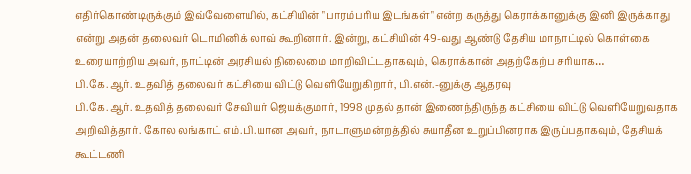எதிர்கொண்டிருக்கும் இவ்வேளையில், கட்சியின் "பாரம்பரிய இடங்கள்" என்ற கருத்து கெராக்கானுக்கு இனி இருக்காது என்று அதன் தலைவர் டொமினிக் லாவ் கூறினார். இன்று, கட்சியின் 49-வது ஆண்டு தேசிய மாநாட்டில் கொள்கை உரையாற்றிய அவர், நாட்டின் அரசியல் நிலைமை மாறிவிட்டதாகவும், கெராக்கான் அதற்கேற்ப சரியாக…
பி.கே.ஆர். உதவித் தலைவர் கட்சியை விட்டு வெளியேறுகிறார், பி.என்.-னுக்கு ஆதரவு
பி.கே.ஆர். உதவித் தலைவர் சேவியர் ஜெயக்குமார், 1998 முதல் தான் இணைந்திருந்த கட்சியை விட்டு வெளியேறுவதாக அறிவித்தார். கோல லங்காட் எம்.பி.யான அவர், நாடாளுமன்றத்தில் சுயாதீன உறுப்பினராக இருப்பதாகவும், தேசியக் கூட்டணி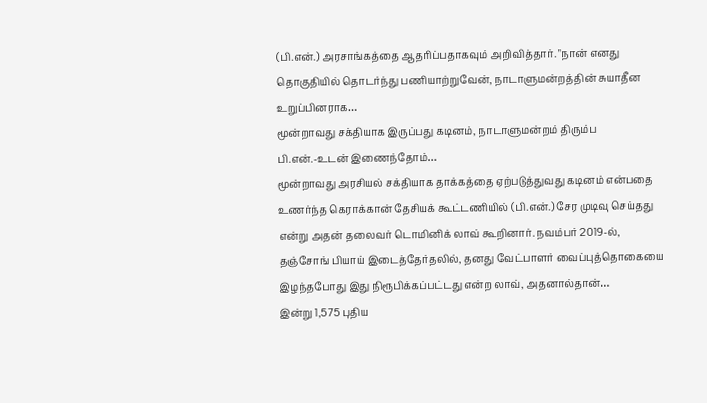(பி.என்.) அரசாங்கத்தை ஆதரிப்பதாகவும் அறிவித்தார். "நான் எனது தொகுதியில் தொடர்ந்து பணியாற்றுவேன், நாடாளுமன்றத்தின் சுயாதீன உறுப்பினராக…
மூன்றாவது சக்தியாக இருப்பது கடினம், நாடாளுமன்றம் திரும்ப பி.என்.-உடன் இணைந்தோம்…
மூன்றாவது அரசியல் சக்தியாக தாக்கத்தை ஏற்படுத்துவது கடினம் என்பதை உணர்ந்த கெராக்கான் தேசியக் கூட்டணியில் (பி.என்.) சேர முடிவு செய்தது என்று அதன் தலைவர் டொமினிக் லாவ் கூறினார். நவம்பர் 2019-ல், தஞ்சோங் பியாய் இடைத்தேர்தலில், தனது வேட்பாளர் வைப்புத்தொகையை இழந்தபோது இது நிரூபிக்கப்பட்டது என்ற லாவ், அதனால்தான்…
இன்று 1,575 புதிய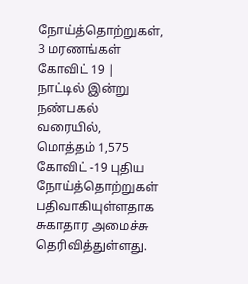நோய்த்தொற்றுகள், 3 மரணங்கள்
கோவிட் 19 | நாட்டில் இன்று நண்பகல் வரையில், மொத்தம் 1,575 கோவிட் -19 புதிய நோய்த்தொற்றுகள் பதிவாகியுள்ளதாக சுகாதார அமைச்சு தெரிவித்துள்ளது.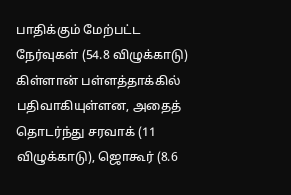பாதிக்கும் மேற்பட்ட நேர்வுகள் (54.8 விழுக்காடு) கிள்ளான் பள்ளத்தாக்கில் பதிவாகியுள்ளன, அதைத் தொடர்ந்து சரவாக் (11 விழுக்காடு), ஜொகூர் (8.6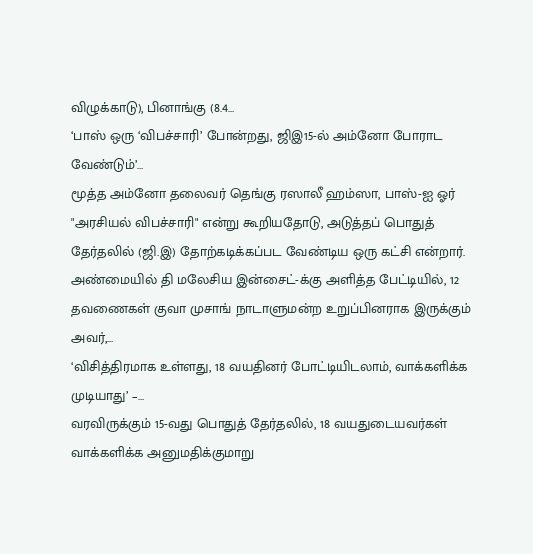விழுக்காடு), பினாங்கு (8.4…
‘பாஸ் ஒரு ‘விபச்சாரி’ போன்றது, ஜிஇ15-ல் அம்னோ போராட வேண்டும்’…
மூத்த அம்னோ தலைவர் தெங்கு ரஸாலீ ஹம்ஸா, பாஸ்-ஐ ஓர் "அரசியல் விபச்சாரி" என்று கூறியதோடு, அடுத்தப் பொதுத் தேர்தலில் (ஜி.இ) தோற்கடிக்கப்பட வேண்டிய ஒரு கட்சி என்றார். அண்மையில் தி மலேசிய இன்சைட்-க்கு அளித்த பேட்டியில், 12 தவணைகள் குவா முசாங் நாடாளுமன்ற உறுப்பினராக இருக்கும் அவர்,…
‘விசித்திரமாக உள்ளது, 18 வயதினர் போட்டியிடலாம், வாக்களிக்க முடியாது’ –…
வரவிருக்கும் 15-வது பொதுத் தேர்தலில், 18 வயதுடையவர்கள் வாக்களிக்க அனுமதிக்குமாறு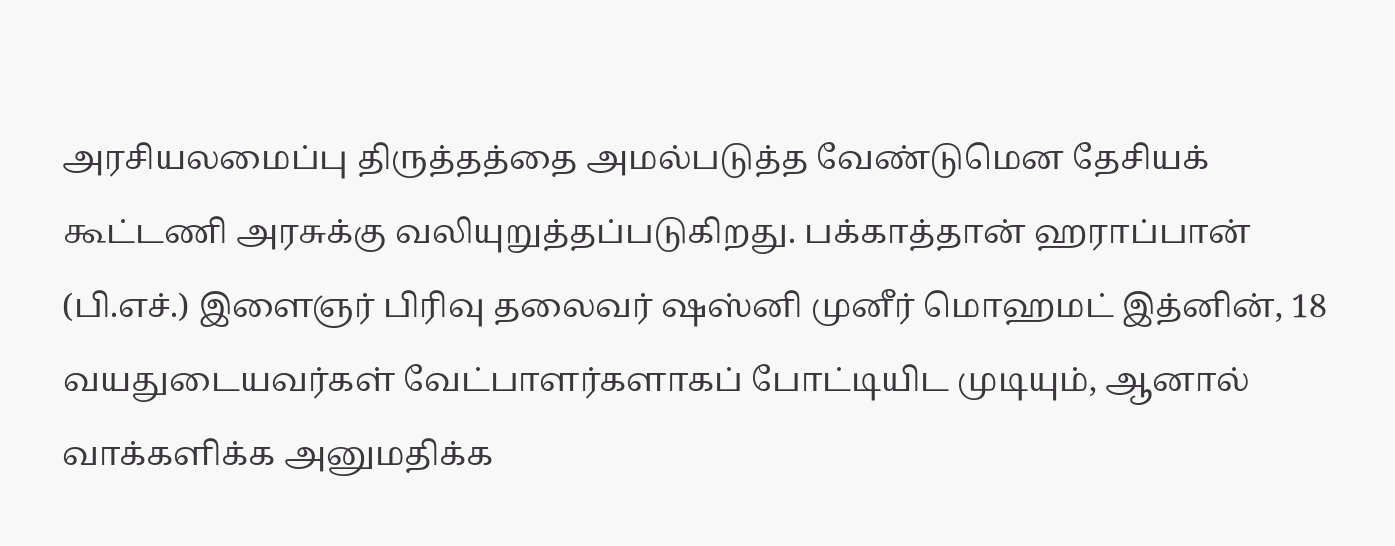அரசியலமைப்பு திருத்தத்தை அமல்படுத்த வேண்டுமென தேசியக் கூட்டணி அரசுக்கு வலியுறுத்தப்படுகிறது. பக்காத்தான் ஹராப்பான் (பி.எச்.) இளைஞர் பிரிவு தலைவர் ஷஸ்னி முனீர் மொஹமட் இத்னின், 18 வயதுடையவர்கள் வேட்பாளர்களாகப் போட்டியிட முடியும், ஆனால் வாக்களிக்க அனுமதிக்க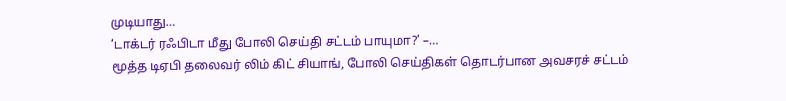முடியாது…
‘டாக்டர் ரஃபிடா மீது போலி செய்தி சட்டம் பாயுமா?’ –…
மூத்த டிஏபி தலைவர் லிம் கிட் சியாங், போலி செய்திகள் தொடர்பான அவசரச் சட்டம்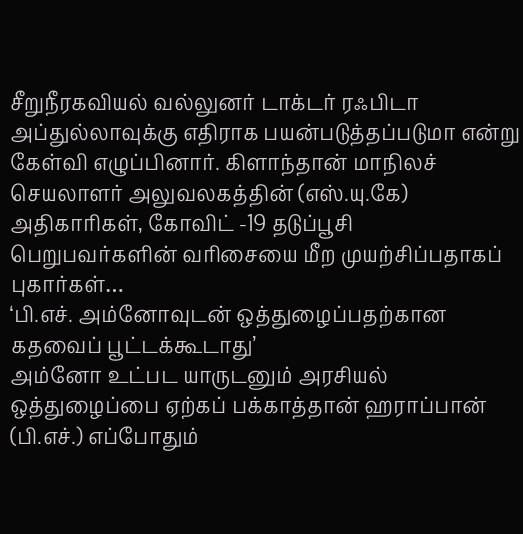சீறுநீரகவியல் வல்லுனர் டாக்டர் ரஃபிடா அப்துல்லாவுக்கு எதிராக பயன்படுத்தப்படுமா என்று கேள்வி எழுப்பினார். கிளாந்தான் மாநிலச் செயலாளர் அலுவலகத்தின் (எஸ்.யு.கே) அதிகாரிகள், கோவிட் -19 தடுப்பூசி பெறுபவர்களின் வரிசையை மீற முயற்சிப்பதாகப் புகார்கள்…
‘பி.எச். அம்னோவுடன் ஒத்துழைப்பதற்கான கதவைப் பூட்டக்கூடாது’
அம்னோ உட்பட யாருடனும் அரசியல் ஒத்துழைப்பை ஏற்கப் பக்காத்தான் ஹராப்பான் (பி.எச்.) எப்போதும்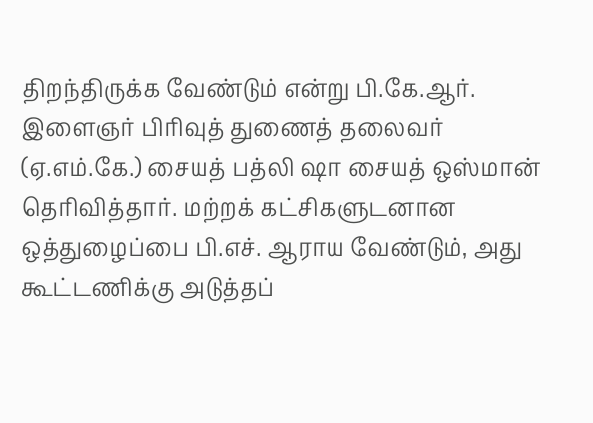திறந்திருக்க வேண்டும் என்று பி.கே.ஆர். இளைஞர் பிரிவுத் துணைத் தலைவர் (ஏ.எம்.கே.) சையத் பத்லி ஷா சையத் ஒஸ்மான் தெரிவித்தார். மற்றக் கட்சிகளுடனான ஒத்துழைப்பை பி.எச். ஆராய வேண்டும், அது கூட்டணிக்கு அடுத்தப்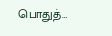பொதுத்…